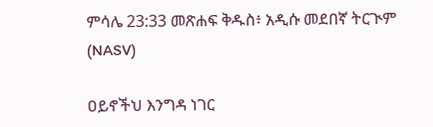ምሳሌ 23:33 መጽሐፍ ቅዱስ፥ አዲሱ መደበኛ ትርጒም (NASV)

ዐይኖችህ እንግዳ ነገር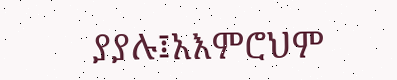ያያሉ፤አእምሮህም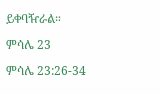ይቀባዥራል።

ምሳሌ 23

ምሳሌ 23:26-34